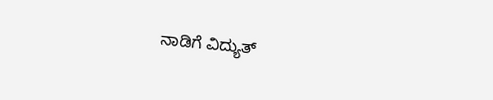ನಾಡಿಗೆ ವಿದ್ಯುತ್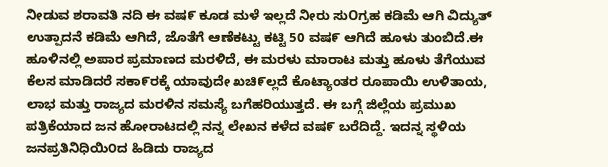ನೀಡುವ ಶರಾವತಿ ನದಿ ಈ ವಷ೯ ಕೂಡ ಮಳೆ ಇಲ್ಲದೆ ನೀರು ಸುOಗ್ರಹ ಕಡಿಮೆ ಆಗಿ ವಿದ್ಯುತ್ ಉತ್ಪಾದನೆ ಕಡಿಮೆ ಆಗಿದೆ, ಜೊತೆಗೆ ಆಣೆಕಟ್ಟು ಕಟ್ಟಿ 50 ವಷ೯ ಆಗಿದೆ ಹೂಳು ತುಂಬಿದೆ.ಈ ಹೂಳಿನಲ್ಲಿ ಅಪಾರ ಪ್ರಮಾಣದ ಮರಳಿದೆ, ಈ ಮರಳು ಮಾರಾಟ ಮತ್ತು ಹೂಳು ತೆಗೆಯುವ ಕೆಲಸ ಮಾಡಿದರೆ ಸಕಾ೯ರಕ್ಕೆ ಯಾವುದೇ ಖಚಿ೯ಲ್ಲದೆ ಕೊಟ್ಯಾಂತರ ರೂಪಾಯಿ ಉಳಿತಾಯ, ಲಾಭ ಮತ್ತು ರಾಜ್ಯದ ಮರಳಿನ ಸಮಸ್ಯೆ ಬಗೆಹರಿಯುತ್ತದೆ. ಈ ಬಗ್ಗೆ ಜಿಲ್ಲೆಯ ಪ್ರಮುಖ ಪತ್ರಿಕೆಯಾದ ಜನ ಹೋರಾಟದಲ್ಲಿ ನನ್ನ ಲೇಖನ ಕಳೆದ ವಷ೯ ಬರೆದಿದ್ದೆ. ಇದನ್ನ ಸ್ಥಳಿಯ ಜನಪ್ರತಿನಿಧಿಯಿ೦ದ ಹಿಡಿದು ರಾಜ್ಯದ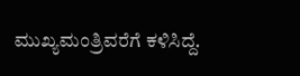ಮುಖ್ಯಮಂತ್ರಿವರೆಗೆ ಕಳಿಸಿದ್ದೆ.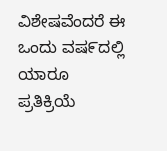ವಿಶೇಷವೆಂದರೆ ಈ ಒಂದು ವಷ೯ದಲ್ಲಿ ಯಾರೂ ಪ್ರತಿಕ್ರಿಯೆ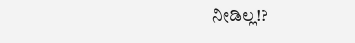ನೀಡಿಲ್ಲ!?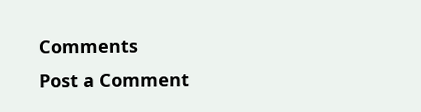Comments
Post a Comment